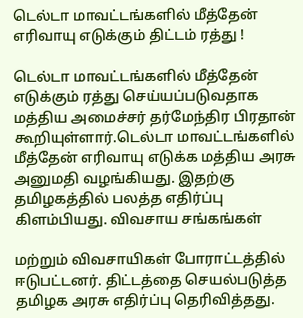டெல்டா மாவட்டங்களில் மீத்தேன் எரிவாயு எடுக்கும் திட்டம் ரத்து !

டெல்டா மாவட்டங்களில் மீத்தேன் எடுக்கும் ரத்து செய்யப்படுவதாக மத்திய அமைச்சர் தர்மேந்திர பிரதான் கூறியுள்ளார்.டெல்டா மாவட்டங்களில் மீத்தேன் எரிவாயு எடுக்க மத்திய அரசு அனுமதி வழங்கியது. இதற்கு தமிழகத்தில் பலத்த எதிர்ப்பு கிளம்பியது. விவசாய சங்கங்கள்

மற்றும் விவசாயிகள் போராட்டத்தில் ஈடுபட்டனர். திட்டத்தை செயல்படுத்த தமிழக அரசு எதிர்ப்பு தெரிவித்தது.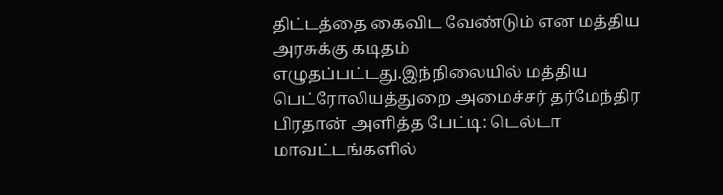திட்டத்தை கைவிட வேண்டும் என மத்திய அரசுக்கு கடிதம் எழுதப்பட்டது.இந்நிலையில் மத்திய பெட்ரோலியத்துறை அமைச்சர் தர்மேந்திர பிரதான் அளித்த பேட்டி: டெல்டா மாவட்டங்களில்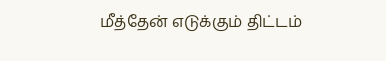மீத்தேன் எடுக்கும் திட்டம்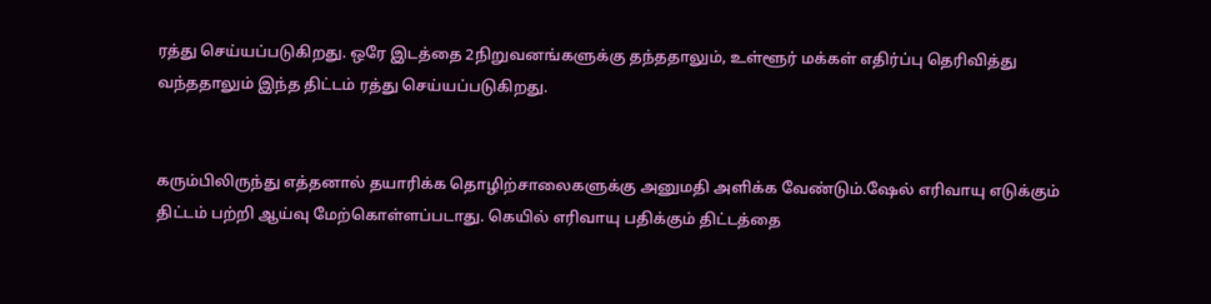ரத்து செய்யப்படுகிறது. ஒரே இடத்தை 2நிறுவனங்களுக்கு தந்ததாலும், உள்ளூர் மக்கள் எதிர்ப்பு தெரிவித்து வந்ததாலும் இந்த திட்டம் ரத்து செய்யப்படுகிறது.


கரும்பிலிருந்து எத்தனால் தயாரிக்க தொழிற்சாலைகளுக்கு அனுமதி அளிக்க வேண்டும்.ஷேல் எரிவாயு எடுக்கும் திட்டம் பற்றி ஆய்வு மேற்கொள்ளப்படாது. கெயில் எரிவாயு பதிக்கும் திட்டத்தை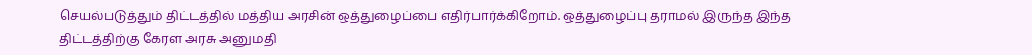செயல்படுத்தும் திட்டத்தில் மத்திய அரசின் ஒத்துழைப்பை எதிர்பார்க்கிறோம். ஒத்துழைப்பு தராமல் இருந்த இந்த திட்டத்திற்கு கேரள அரசு அனுமதி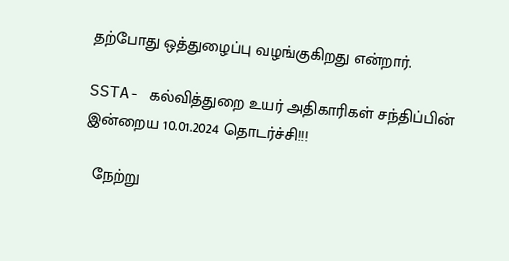தற்போது ஒத்துழைப்பு வழங்குகிறது என்றார்.

SSTA- கல்வித்துறை உயர் அதிகாரிகள் சந்திப்பின் இன்றைய 10.01.2024 தொடர்ச்சி!!!

  நேற்று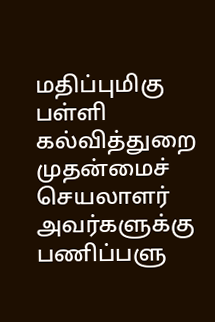மதிப்புமிகு பள்ளி கல்வித்துறை முதன்மைச் செயலாளர் அவர்களுக்கு பணிப்பளு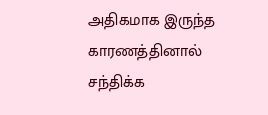அதிகமாக இருந்த காரணத்தினால் சந்திக்க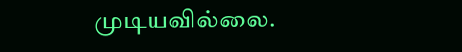முடியவில்லை.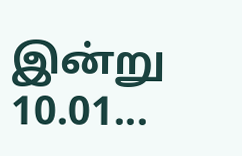இன்று 10.01...